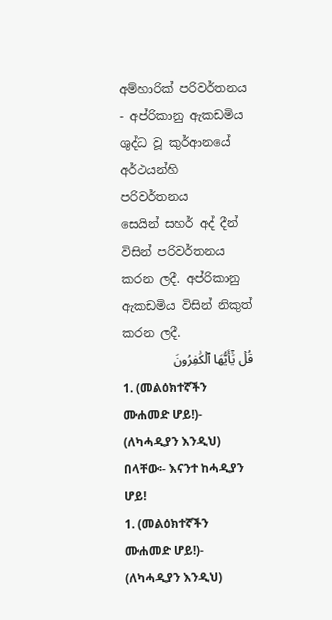අම්හාරික් පරිවර්තනය - අප්රිකානු ඇකඩමිය
ශුද්ධ වූ කුර්ආනයේ අර්ථයන්හි පරිවර්තනය
සෙයින් සහර් අද් දීන් විසින් පරිවර්තනය කරන ලදී. අප්රිකානු ඇකඩමිය විසින් නිකුත් කරන ලදී.
قُلۡ يَٰٓأَيُّهَا ٱلۡكَٰفِرُونَ
1. (መልዕክተኛችን ሙሐመድ ሆይ!)- (ለካሓዲያን እንዲህ) በላቸው፡- እናንተ ከሓዲያን ሆይ!
1. (መልዕክተኛችን ሙሐመድ ሆይ!)- (ለካሓዲያን እንዲህ)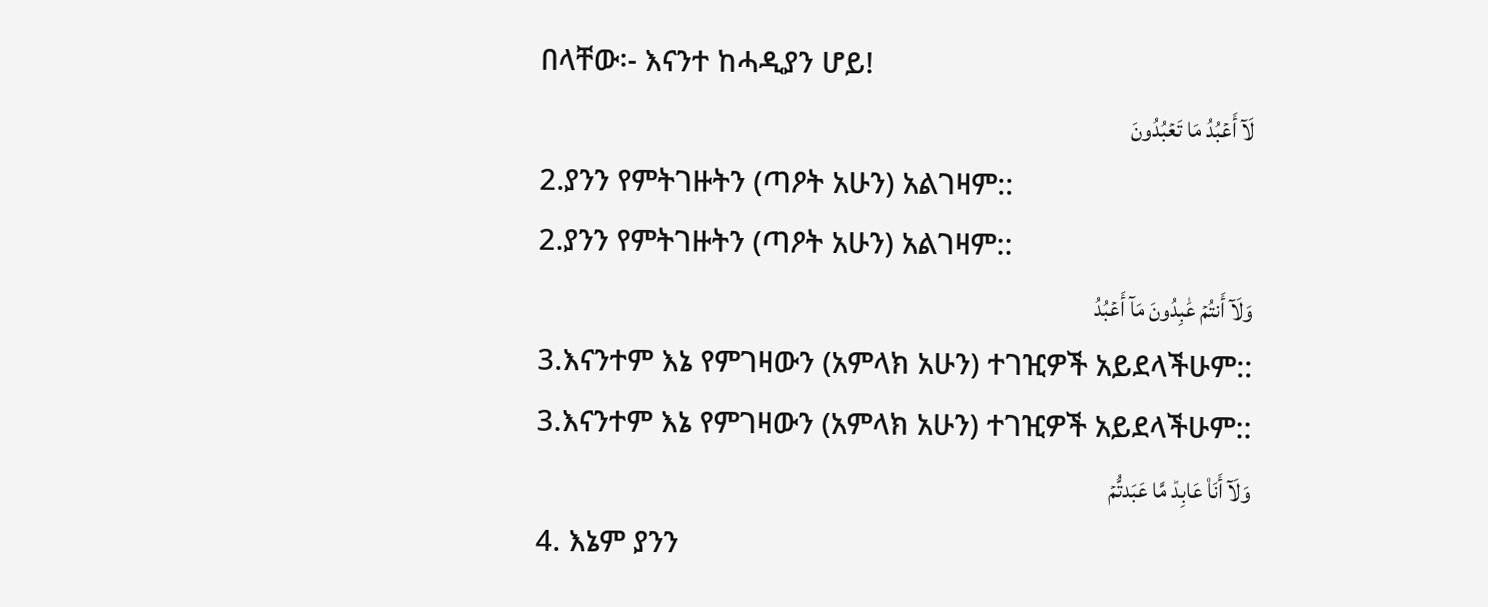በላቸው፡- እናንተ ከሓዲያን ሆይ!
لَآ أَعۡبُدُ مَا تَعۡبُدُونَ
2.ያንን የምትገዙትን (ጣዖት አሁን) አልገዛም::
2.ያንን የምትገዙትን (ጣዖት አሁን) አልገዛም::
وَلَآ أَنتُمۡ عَٰبِدُونَ مَآ أَعۡبُدُ
3.እናንተም እኔ የምገዛውን (አምላክ አሁን) ተገዢዎች አይደላችሁም::
3.እናንተም እኔ የምገዛውን (አምላክ አሁን) ተገዢዎች አይደላችሁም::
وَلَآ أَنَا۠ عَابِدٞ مَّا عَبَدتُّمۡ
4. እኔም ያንን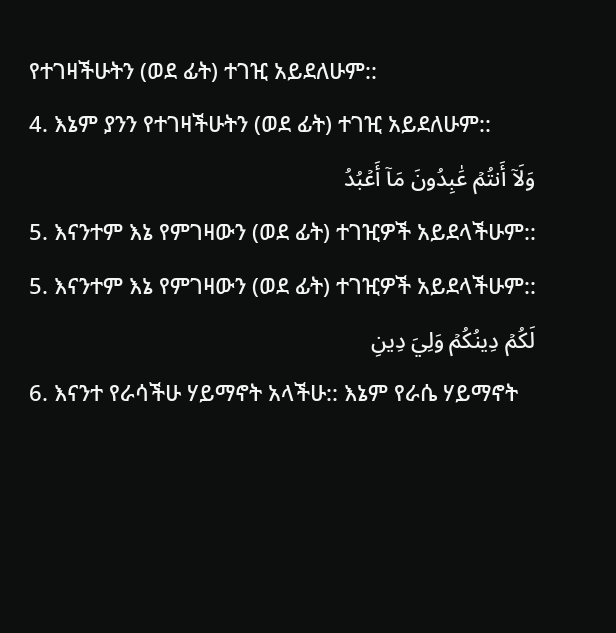የተገዛችሁትን (ወደ ፊት) ተገዢ አይደለሁም::
4. እኔም ያንን የተገዛችሁትን (ወደ ፊት) ተገዢ አይደለሁም::
وَلَآ أَنتُمۡ عَٰبِدُونَ مَآ أَعۡبُدُ
5. እናንተም እኔ የምገዛውን (ወደ ፊት) ተገዢዎች አይደላችሁም::
5. እናንተም እኔ የምገዛውን (ወደ ፊት) ተገዢዎች አይደላችሁም::
لَكُمۡ دِينُكُمۡ وَلِيَ دِينِ
6. እናንተ የራሳችሁ ሃይማኖት አላችሁ:: እኔም የራሴ ሃይማኖት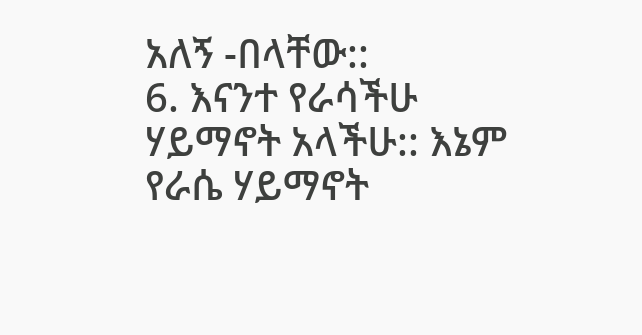አለኝ -በላቸው::
6. እናንተ የራሳችሁ ሃይማኖት አላችሁ:: እኔም የራሴ ሃይማኖት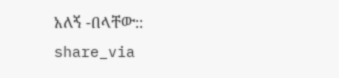አለኝ -በላቸው::
share_via